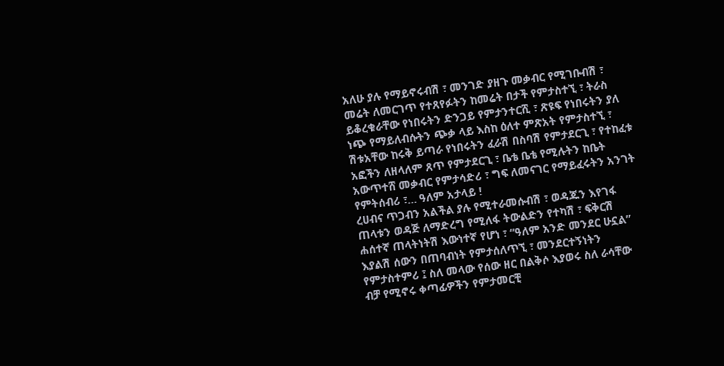አለሁ ያሉ የማይኖሩብሽ ፣ መንገድ ያዘጉ መቃብር የሚገቡብሽ ፣ መሬት ለመርገጥ የተጸየፉትን ከመሬት በታች የምታስተኚ ፣ ትራስ ይቆረቁራቸው የነበሩትን ድንጋይ የምታንተርሺ ፣ ጽዩፍ የነበሩትን ያለ ነጭ የማይለብሱትን ጭቃ ላይ እስከ ዕለተ ምጽአት የምታስተኚ ፣ ሽቱአቸው ከሩቅ ይጣራ የነበሩትን ፈራሽ በስባሽ የምታደርጊ ፣ የተከፈቱ አፎችን ለዘላለም ጸጥ የምታደርጊ ፣ ቤቴ ቤቴ የሚሉትን ከቤት አውጥተሸ መቃብር የምታሳድሪ ፣ ግፍ ለመናገር የማይፈሩትን አንገት የምትሰብሪ ፣… ዓለም አታላይ !
ረሀብና ጥጋብን አልችል ያሉ የሚተራመሱብሽ ፣ ወዳጁን እየገፋ ጠላቱን ወዳጅ ለማድረግ የሚለፋ ትውልድን የተካሽ ፣ ፍቅርሽ ሐሰተኛ ጠላትነትሽ እውነተኛ የሆነ ፣ “ዓለም አንድ መንደር ሁኗል” እያልሽ ሰውን በጠባብነት የምታሰለጥኚ ፣ መንደርተኝነትን የምታስተምሪ ፤ ስለ መላው የሰው ዘር በልቅሶ እያወሩ ስለ ራሳቸው ብቻ የሚኖሩ ቀጣፊዎችን የምታመርቺ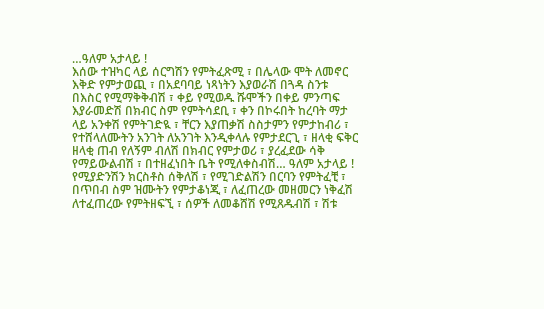…ዓለም አታላይ !
እሰው ተዝካር ላይ ሰርግሽን የምትፈጽሚ ፣ በሌላው ሞት ለመኖር እቅድ የምታወጪ ፣ በአደባባይ ነጻነትን እያወራሽ በጓዳ ስንቱ በእስር የሚማቅቅብሽ ፣ ቀይ የሚወዱ ሹሞችን በቀይ ምንጣፍ እያራመድሽ በክብር ስም የምትሳደቢ ፣ ቀን በኮሩበት ከረባት ማታ ላይ አንቀሽ የምትገድዪ ፣ ቸርን እያጠቃሽ ስስታምን የምታከብሪ ፣ የተሸላለሙትን አንገት ለአንገት እንዲቀላሉ የምታደርጊ ፣ ዘላቂ ፍቅር ዘላቂ ጠብ የለኝም ብለሽ በክብር የምታወሪ ፣ ያረፈደው ሳቅ የማይውልብሽ ፣ በተዘፈነበት ቤት የሚለቀስብሽ… ዓለም አታላይ !
የሚያድንሽን ክርስቶስ ሰቅለሽ ፣ የሚገድልሽን በርባን የምትፈቺ ፣ በጥበብ ስም ዝሙትን የምታቆነጂ ፣ ለፈጠረው መዘመርን ነቅፈሽ ለተፈጠረው የምትዘፍኚ ፣ ሰዎች ለመቆሸሽ የሚጸዱብሽ ፣ ሽቱ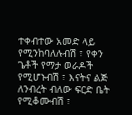ተቀብተው አመድ ላይ የሚንከባለሉብሽ ፣ የቀን ጌቶች የማታ ወራዶች የሚሆኑብሽ ፣ እናትና ልጅ ለንብረት ብለው ፍርድ ቤት የሚቆሙብሽ ፣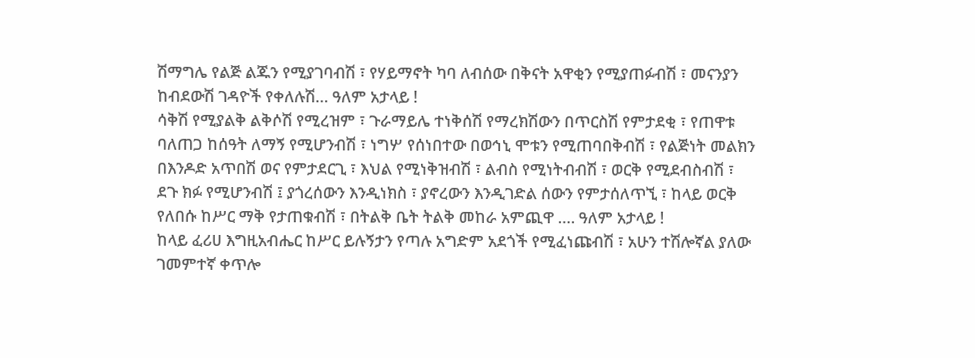ሽማግሌ የልጅ ልጁን የሚያገባብሽ ፣ የሃይማኖት ካባ ለብሰው በቅናት አዋቂን የሚያጠፉብሽ ፣ መናንያን ከብደውሽ ገዳዮች የቀለሉሽ… ዓለም አታላይ !
ሳቅሽ የሚያልቅ ልቅሶሽ የሚረዝም ፣ ጉራማይሌ ተነቅሰሽ የማረክሽውን በጥርስሽ የምታደቂ ፣ የጠዋቱ ባለጠጋ ከሰዓት ለማኝ የሚሆንብሽ ፣ ነግሦ የሰነበተው በወኅኒ ሞቱን የሚጠባበቅብሽ ፣ የልጅነት መልክን በእንዶድ አጥበሽ ወና የምታደርጊ ፣ እህል የሚነቅዝብሽ ፣ ልብስ የሚነትብብሽ ፣ ወርቅ የሚደብስብሽ ፣ ደጉ ክፉ የሚሆንብሽ ፤ ያጎረሰውን እንዲነክስ ፣ ያኖረውን እንዲገድል ሰውን የምታሰለጥኚ ፣ ከላይ ወርቅ የለበሱ ከሥር ማቅ የታጠቁብሽ ፣ በትልቅ ቤት ትልቅ መከራ አምጪዋ …. ዓለም አታላይ !
ከላይ ፈሪሀ እግዚአብሔር ከሥር ይሉኝታን የጣሉ አግድም አደጎች የሚፈነጩብሽ ፣ አሁን ተሽሎኛል ያለው ገመምተኛ ቀጥሎ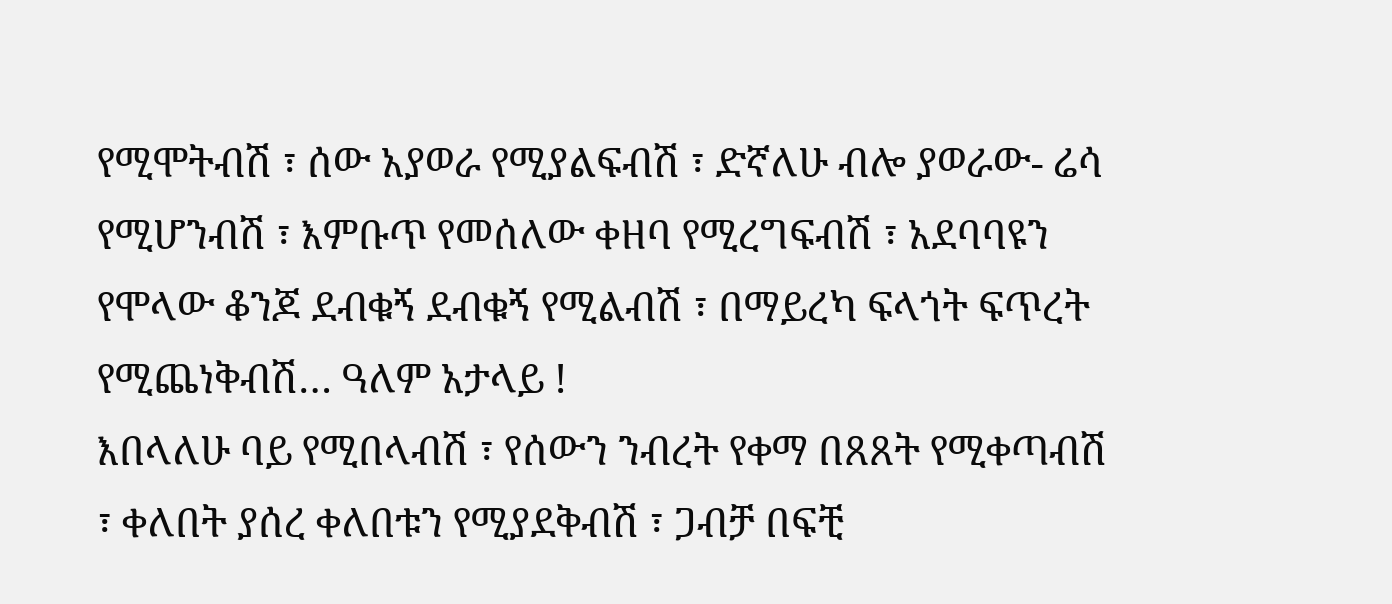የሚሞትብሽ ፣ ሰው አያወራ የሚያልፍብሽ ፣ ድኛለሁ ብሎ ያወራው- ሬሳ የሚሆንብሽ ፣ እምቡጥ የመሰለው ቀዘባ የሚረግፍብሽ ፣ አደባባዩን የሞላው ቆንጆ ደብቁኝ ደብቁኝ የሚልብሽ ፣ በማይረካ ፍላጎት ፍጥረት የሚጨነቅብሽ… ዓለም አታላይ !
እበላለሁ ባይ የሚበላብሽ ፣ የሰውን ንብረት የቀማ በጸጸት የሚቀጣብሽ ፣ ቀለበት ያሰረ ቀለበቱን የሚያደቅብሽ ፣ ጋብቻ በፍቺ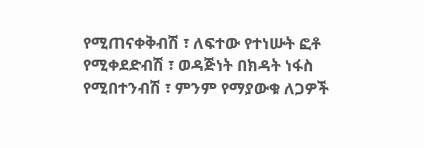የሚጠናቀቅብሽ ፣ ለፍተው የተነሡት ፎቶ የሚቀደድብሽ ፣ ወዳጅነት በክዳት ነፋስ የሚበተንብሽ ፣ ምንም የማያውቁ ለጋዎች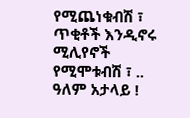የሚጨነቁብሽ ፣ ጥቂቶች እንዲኖሩ ሚሊየኖች የሚሞቱብሽ ፣ .. ዓለም አታላይ !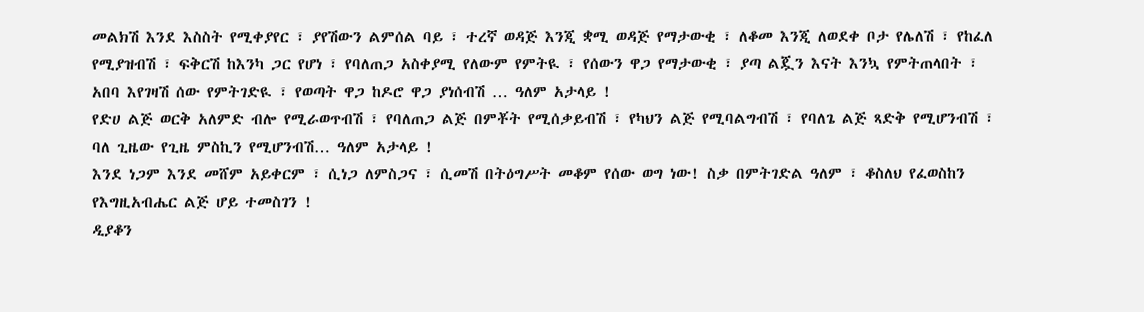መልክሽ እንደ እስስት የሚቀያየር ፣ ያየሽውን ልምሰል ባይ ፣ ተረኛ ወዳጅ እንጂ ቋሚ ወዳጅ የማታውቂ ፣ ለቆመ እንጂ ለወደቀ ቦታ የሌለሽ ፣ የከፈለ የሚያዝብሽ ፣ ፍቅርሽ ከእንካ ጋር የሆነ ፣ የባለጠጋ አስቀያሚ የለውም የምትዪ ፣ የሰውን ዋጋ የማታውቂ ፣ ያጣ ልጇን እናት እንኳ የምትጠላበት ፣ አበባ እየገዛሽ ሰው የምትገድዪ ፣ የወጣት ዋጋ ከዶሮ ዋጋ ያነሰብሽ … ዓለም አታላይ !
የድሀ ልጅ ወርቅ አለምድ ብሎ የሚራወጥብሽ ፣ የባለጠጋ ልጅ በምቾት የሚሰቃይብሽ ፣ የካህን ልጅ የሚባልግብሽ ፣ የባለጌ ልጅ ጻድቅ የሚሆንብሽ ፣ ባለ ጊዜው የጊዜ ምስኪን የሚሆንብሽ… ዓለም አታላይ !
እንደ ነጋም እንደ መሸም አይቀርም ፣ ሲነጋ ለምስጋና ፣ ሲመሽ በትዕግሥት መቆም የሰው ወግ ነው! ስቃ በምትገድል ዓለም ፣ ቆስለህ የፈወስከን የእግዚአብሔር ልጅ ሆይ ተመስገን !
ዲያቆን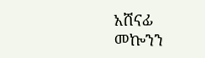አሸናፊ መኰንን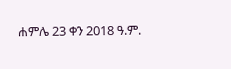ሐምሌ 23 ቀን 2018 ዓ.ም.